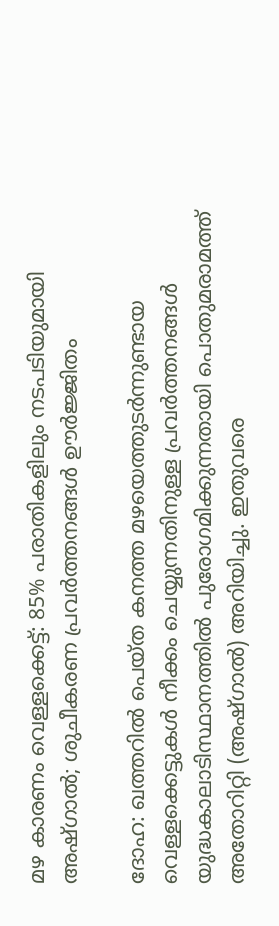മഴ കാരണം വെള്ളക്കെട്ട്: 85% പരാതികളിലും നടപടിയുമായി അഷ്ഗാൽ; ശുചീകരണ പ്രവർത്തനങ്ങൾ ഊർജ്ജിതം

ദോഹ: ഖത്തറിൽ പെയ്ത കനത്ത മഴയെത്തുടർന്നുണ്ടായ വെള്ളക്കെട്ടുകൾ നീക്കം ചെയ്യുന്നതിനുള്ള പ്രവർത്തനങ്ങൾ യുദ്ധകാലാടിസ്ഥാനത്തിൽ പുരോഗമിക്കുന്നതായി പൊതുമരാമത്ത് അതോറിറ്റി (അഷ്ഗാൽ) അറിയിച്ചു. ഇതുവരെ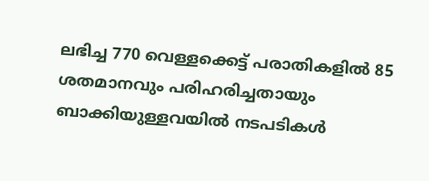ലഭിച്ച 770 വെള്ളക്കെട്ട് പരാതികളിൽ 85 ശതമാനവും പരിഹരിച്ചതായും ബാക്കിയുള്ളവയിൽ നടപടികൾ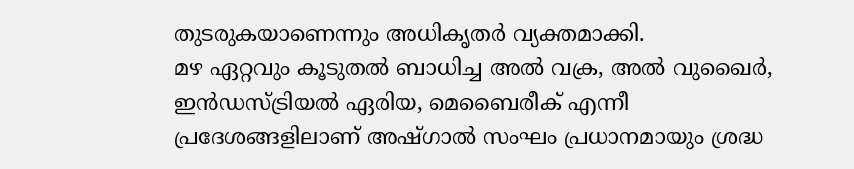തുടരുകയാണെന്നും അധികൃതർ വ്യക്തമാക്കി.
മഴ ഏറ്റവും കൂടുതൽ ബാധിച്ച അൽ വക്ര, അൽ വുഖൈർ, ഇൻഡസ്ട്രിയൽ ഏരിയ, മെബൈരീക് എന്നീ പ്രദേശങ്ങളിലാണ് അഷ്ഗാൽ സംഘം പ്രധാനമായും ശ്രദ്ധ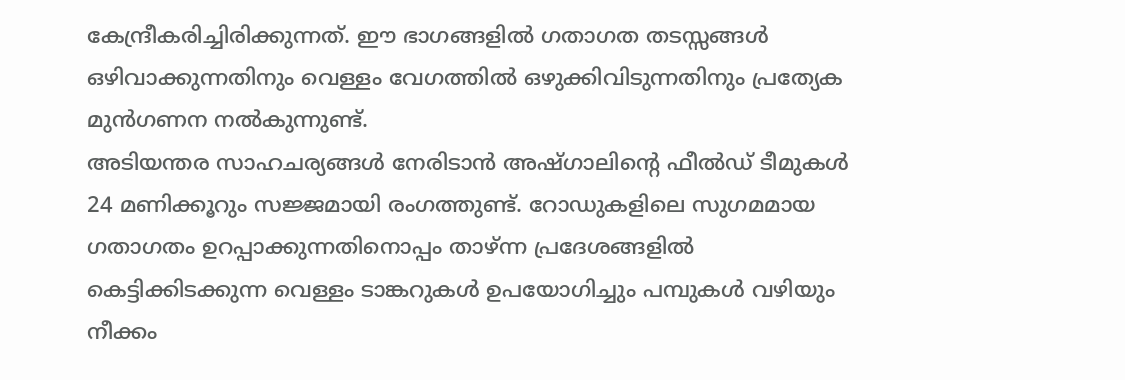കേന്ദ്രീകരിച്ചിരിക്കുന്നത്. ഈ ഭാഗങ്ങളിൽ ഗതാഗത തടസ്സങ്ങൾ ഒഴിവാക്കുന്നതിനും വെള്ളം വേഗത്തിൽ ഒഴുക്കിവിടുന്നതിനും പ്രത്യേക മുൻഗണന നൽകുന്നുണ്ട്.
അടിയന്തര സാഹചര്യങ്ങൾ നേരിടാൻ അഷ്ഗാലിന്റെ ഫീൽഡ് ടീമുകൾ 24 മണിക്കൂറും സജ്ജമായി രംഗത്തുണ്ട്. റോഡുകളിലെ സുഗമമായ ഗതാഗതം ഉറപ്പാക്കുന്നതിനൊപ്പം താഴ്ന്ന പ്രദേശങ്ങളിൽ കെട്ടിക്കിടക്കുന്ന വെള്ളം ടാങ്കറുകൾ ഉപയോഗിച്ചും പമ്പുകൾ വഴിയും നീക്കം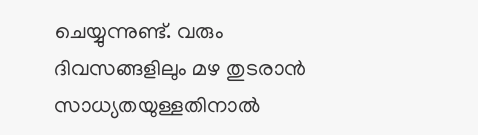ചെയ്യുന്നുണ്ട്. വരും ദിവസങ്ങളിലും മഴ തുടരാൻ സാധ്യതയുള്ളതിനാൽ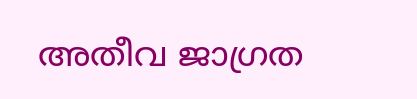അതീവ ജാഗ്രത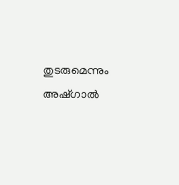തുടരുമെന്നും അഷ്ഗാൽ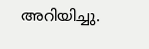അറിയിച്ചു.